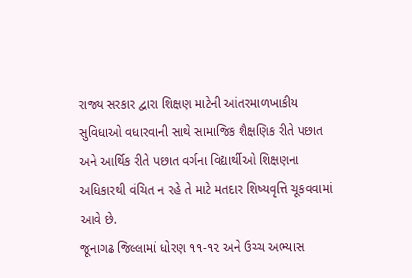રાજ્ય સરકાર દ્વારા શિક્ષણ માટેની આંતરમાળખાકીય સુવિધાઓ વધારવાની સાથે સામાજિક શૈક્ષણિક રીતે પછાત અને આર્થિક રીતે પછાત વર્ગના વિદ્યાર્થીઓ શિક્ષણના અધિકારથી વંચિત ન રહે તે માટે મતદાર શિષ્યવૃત્તિ ચૂકવવામાં આવે છે.
જૂનાગઢ જિલ્લામાં ધોરણ ૧૧-૧૨ અને ઉચ્ચ અભ્યાસ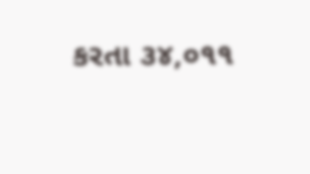કરતા ૩૪,૦૧૧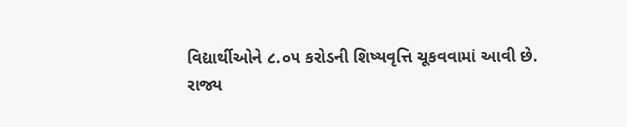વિદ્યાર્થીઓને ૮.૦૫ કરોડની શિષ્યવૃત્તિ ચૂકવવામાં આવી છે.
રાજ્ય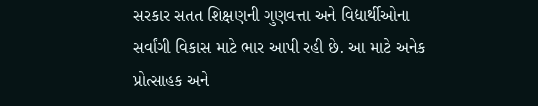સરકાર સતત શિક્ષણની ગુણવત્તા અને વિદ્યાર્થીઓના સર્વાંગી વિકાસ માટે ભાર આપી રહી છે. આ માટે અનેક પ્રોત્સાહક અને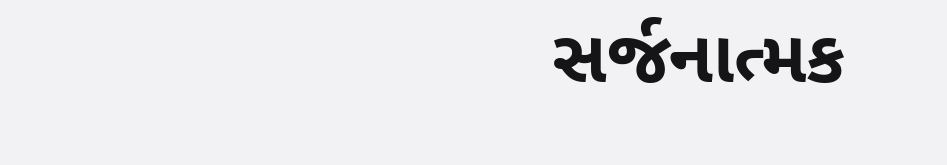સર્જનાત્મક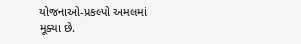યોજનાઓ-પ્રકલ્પો અમલમાં મૂક્યા છે.